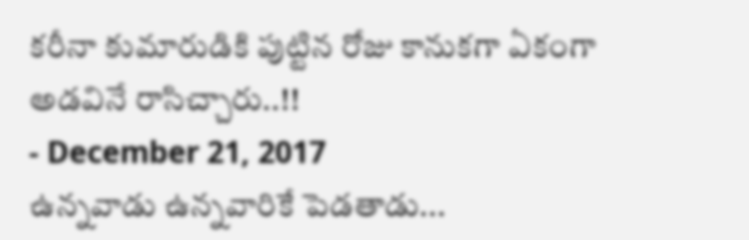కరీనా కుమారుడికి పుట్టిన రోజు కానుకగా ఏకంగా అడవినే రాసిచ్చారు..!!
- December 21, 2017
ఉన్నవాడు ఉన్నవారికే పెడతాడు...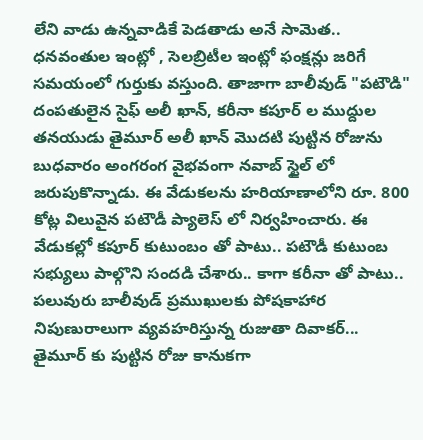లేని వాడు ఉన్నవాడికే పెడతాడు అనే సామెత.. ధనవంతుల ఇంట్లో , సెలబ్రిటీల ఇంట్లో ఫంక్షన్లు జరిగే సమయంలో గుర్తుకు వస్తుంది. తాజాగా బాలీవుడ్ "పటౌడి" దంపతులైన సైఫ్ అలీ ఖాన్, కరీనా కపూర్ ల ముద్దుల తనయుడు తైమూర్ అలీ ఖాన్ మొదటి పుట్టిన రోజును బుధవారం అంగరంగ వైభవంగా నవాబ్ స్టైల్ లో జరుపుకొన్నాడు. ఈ వేడుకలను హరియాణాలోని రూ. 800 కోట్ల విలువైన పటౌడీ ప్యాలెస్ లో నిర్వహించారు. ఈ వేడుకల్లో కపూర్ కుటుంబం తో పాటు.. పటౌడీ కుటుంబ సభ్యులు పాల్గొని సందడి చేశారు.. కాగా కరీనా తో పాటు.. పలువురు బాలీవుడ్ ప్రముఖులకు పోషకాహార నిపుణురాలుగా వ్యవహరిస్తున్న రుజుతా దివాకర్... తైమూర్ కు పుట్టిన రోజు కానుకగా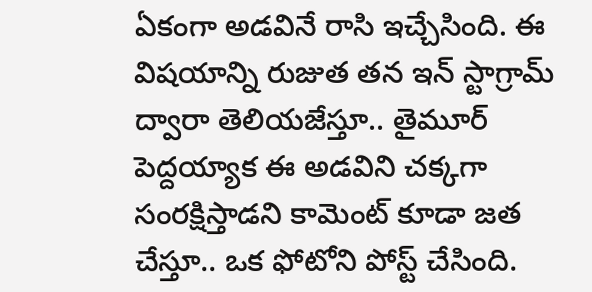ఏకంగా అడవినే రాసి ఇచ్చేసింది. ఈ విషయాన్ని రుజుత తన ఇన్ స్టాగ్రామ్ ద్వారా తెలియజేస్తూ.. తైమూర్ పెద్దయ్యాక ఈ అడవిని చక్కగా సంరక్షిస్తాడని కామెంట్ కూడా జత చేస్తూ.. ఒక ఫోటోని పోస్ట్ చేసింది.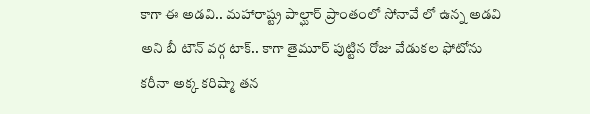కాగా ఈ అడవి.. మహారాష్ట్ర పాల్ఘార్ ప్రాంతంలో సోనావే లో ఉన్న అడవి అని బీ టౌన్ వర్గ టాక్.. కాగా తైమూర్ పుట్టిన రోజు వేడుకల ఫోటోను కరీనా అక్క కరిష్మా తన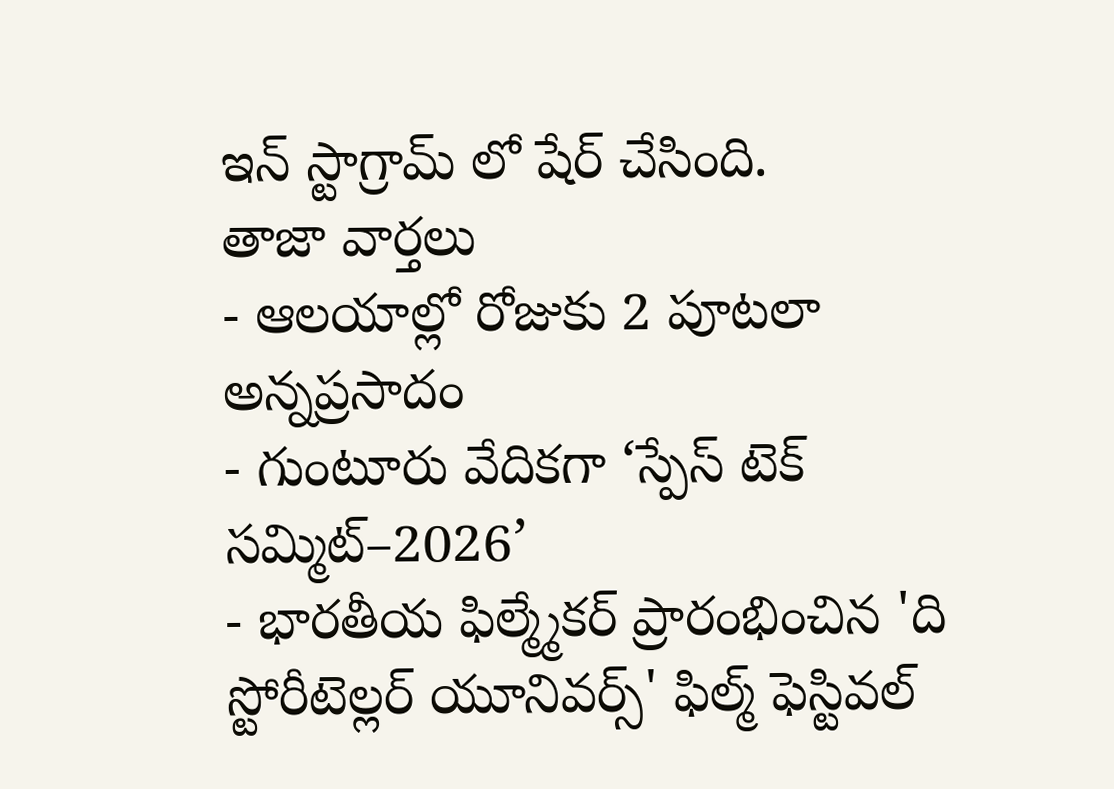ఇన్ స్టాగ్రామ్ లో షేర్ చేసింది.
తాజా వార్తలు
- ఆలయాల్లో రోజుకు 2 పూటలా అన్నప్రసాదం
- గుంటూరు వేదికగా ‘స్పేస్ టెక్ సమ్మిట్–2026’
- భారతీయ ఫిల్మ్మేకర్ ప్రారంభించిన 'ది స్టోరీటెల్లర్ యూనివర్స్' ఫిల్మ్ ఫెస్టివల్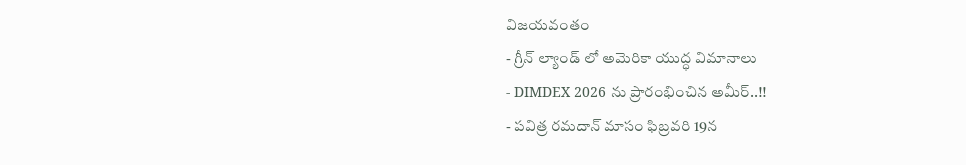విజయవంతం
- గ్రీన్ ల్యాండ్ లో అమెరికా యుద్ధ విమానాలు
- DIMDEX 2026 ను ప్రారంభించిన అమీర్..!!
- పవిత్ర రమదాన్ మాసం ఫిబ్రవరి 19న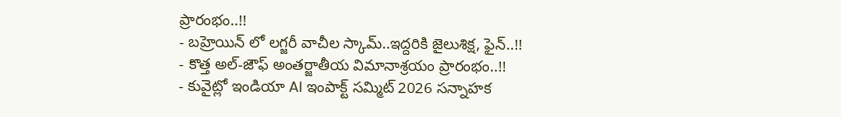ప్రారంభం..!!
- బహ్రెయిన్ లో లగ్జరీ వాచీల స్కామ్..ఇద్దరికి జైలుశిక్ష, ఫైన్..!!
- కొత్త అల్-జౌఫ్ అంతర్జాతీయ విమానాశ్రయం ప్రారంభం..!!
- కువైట్లో ఇండియా AI ఇంపాక్ట్ సమ్మిట్ 2026 సన్నాహక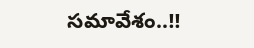సమావేశం..!!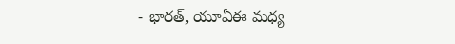- భారత్, యూఏఈ మధ్య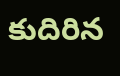కుదిరిన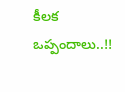కీలక ఒప్పందాలు..!!